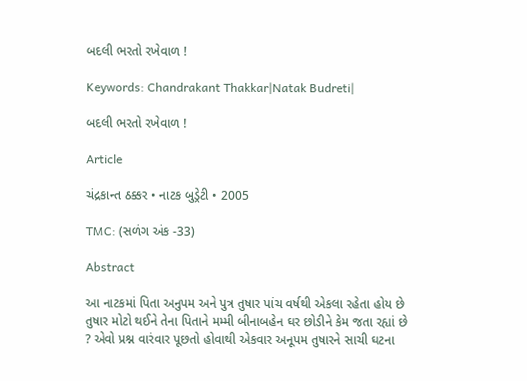બદલી ભરતો રખેવાળ !

Keywords: Chandrakant Thakkar|Natak Budreti|

બદલી ભરતો રખેવાળ !

Article

ચંદ્રકાન્ત ઠક્કર • નાટક બુડ્રેટી • 2005

TMC: (સળંગ અંક -33)

Abstract

આ નાટકમાં પિતા અનુપમ અને પુત્ર તુષાર પાંચ વર્ષથી એકલા રહેતા હોય છે તુષાર મોટો થઈને તેના પિતાને મમ્મી બીનાબહેન ઘર છોડીને કેમ જતા રહ્યાં છે ? એવો પ્રશ્ન વારંવાર પૂછતો હોવાથી એકવાર અનૂપમ તુષારને સાચી ઘટના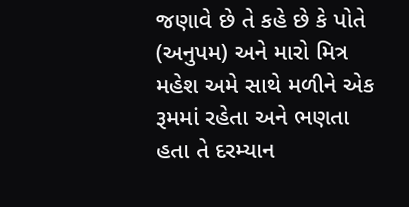જણાવે છે તે કહે છે કે પોતે (અનુપમ) અને મારો મિત્ર મહેશ અમે સાથે મળીને એક રૂમમાં રહેતા અને ભણતા હતા તે દરમ્યાન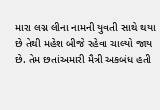મારા લગ્ન લીના નામની યુવતી સાથે થયા છે તેથી મહેશ બીજે રહેવા ચાલ્યો જાય છે. તેમ છતાંઅમારી મૈત્રી અકબંધ હતી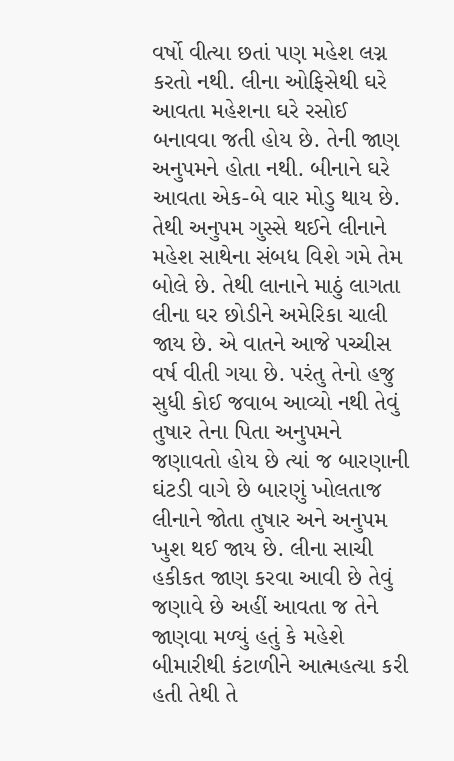વર્ષો વીત્યા છતાં પણ મહેશ લગ્ન કરતો નથી. લીના ઓફિસેથી ઘરે આવતા મહેશના ઘરે રસોઈ બનાવવા જતી હોય છે. તેની જાણ અનુપમને હોતા નથી. બીનાને ઘરે આવતા એક-બે વાર મોડુ થાય છે. તેથી અનુપમ ગુસ્સે થઈને લીનાને મહેશ સાથેના સંબધ વિશે ગમે તેમ બોલે છે. તેથી લાનાને માઠું લાગતા લીના ઘર છોડીને અમેરિકા ચાલી જાય છે. એ વાતને આજે પચ્ચીસ વર્ષ વીતી ગયા છે. પરંતુ તેનો હજુ સુધી કોઈ જવાબ આવ્યો નથી તેવું તુષાર તેના પિતા અનુપમને જણાવતો હોય છે ત્યાં જ બારણાની ઘંટડી વાગે છે બારણું ખોલતાજ લીનાને જોતા તુષાર અને અનુપમ ખુશ થઈ જાય છે. લીના સાચી હકીકત જાણ કરવા આવી છે તેવું જણાવે છે અહીં આવતા જ તેને જાણવા મળ્યું હતું કે મહેશે બીમારીથી કંટાળીને આત્મહત્યા કરી હતી તેથી તે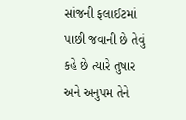સાંજની ફલાઈટમાં પાછી જવાની છે તેવું કહે છે ત્યારે તુષાર અને અનુપમ તેને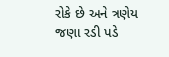રોકે છે અને ત્રણેય જણા રડી પડે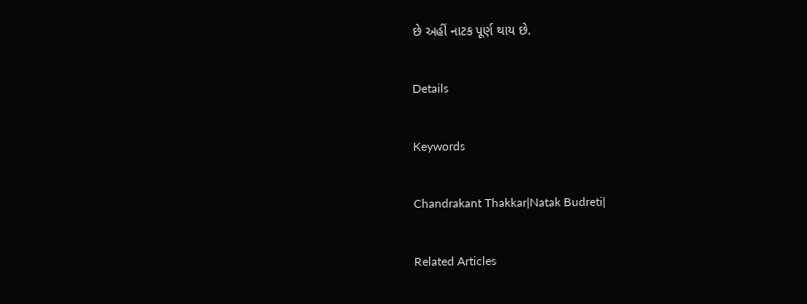છે અહીં નાટક પૂર્ણ થાય છે.

Details

Keywords

Chandrakant Thakkar|Natak Budreti|

Related Articles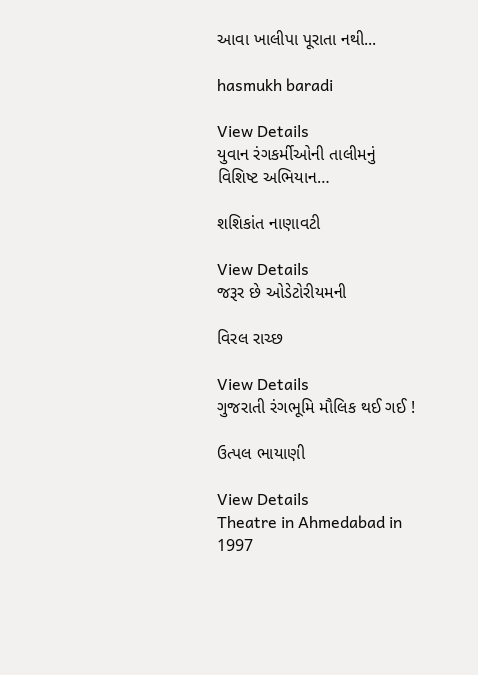આવા ખાલીપા પૂરાતા નથી...

hasmukh baradi

View Details
યુવાન રંગકર્મીઓની તાલીમનું વિશિષ્ટ અભિયાન…

શશિકાંત નાણાવટી

View Details
જરૂર છે ઓડેટોરીયમની

વિરલ રાચ્છ

View Details
ગુજરાતી રંગભૂમિ મૌલિક થઈ ગઈ !

ઉત્પલ ભાયાણી

View Details
Theatre in Ahmedabad in 1997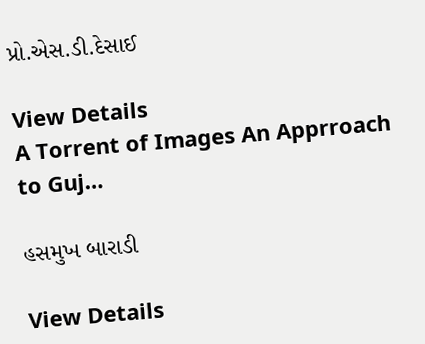પ્રો.એસ.ડી.દેસાઈ

View Details
A Torrent of Images An Apprroach to Guj…

હસમુખ બારાડી

View Details